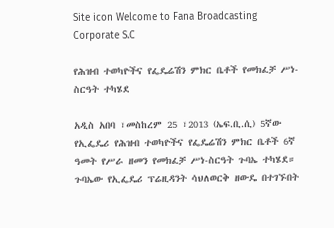Site icon Welcome to Fana Broadcasting Corporate S.C

የሕዝብ ተወካዮችና የፌዴሬሽን ምክር ቤቶች የመክፈቻ ሥነ-ስርዓት ተካሄደ

አዲስ አበባ ፣መስከረም 25 ፣2013 (ኤፍ.ቢ.ሲ) 5ኛው የኢፌዴሪ የሕዝብ ተወካዮችና የፌዴሬሽን ምክር ቤቶች 6ኛ ዓመት የሥራ ዘመን የመክፈቻ ሥነ-ስርዓት ጉባኤ ተካሄደ።
ጉባኤው የኢፌዴሪ ፕሬዚዳንት ሳህለወርቅ ዘውዴ በተገኙበት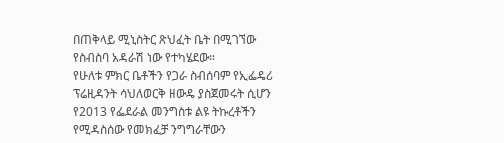በጠቅላይ ሚኒስትር ጽህፈት ቤት በሚገኘው የስብስባ አዳራሽ ነው የተካሄደው።
የሁለቱ ምክር ቤቶችን የጋራ ስብሰባም የኢፌዴሪ ፕሬዚዳንት ሳህለወርቅ ዘውዴ ያስጀመሩት ሲሆን የ2013 የፌደራል መንግስቱ ልዩ ትኩረቶችን የሚዳስሰው የመክፈቻ ንግግራቸውን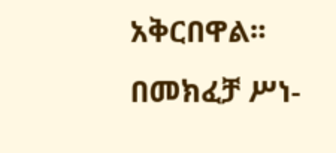አቅርበዋል፡፡
በመክፈቻ ሥነ-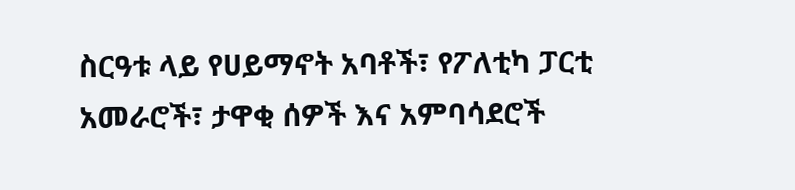ስርዓቱ ላይ የሀይማኖት አባቶች፣ የፖለቲካ ፓርቲ አመራሮች፣ ታዋቂ ሰዎች እና አምባሳደሮች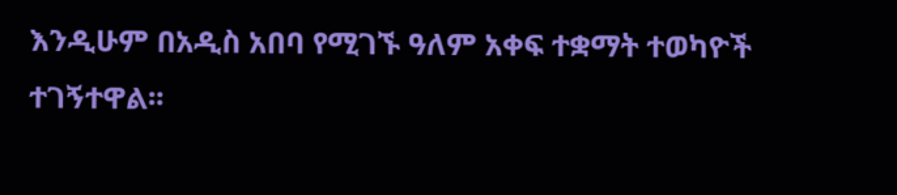እንዲሁም በአዲስ አበባ የሚገኙ ዓለም አቀፍ ተቋማት ተወካዮች ተገኝተዋል፡፡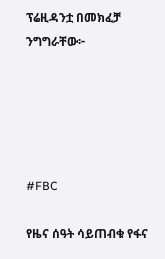ፕሬዚዳንቷ በመክፈቻ ንግግራቸው፦





#FBC

የዜና ሰዓት ሳይጠብቁ የፋና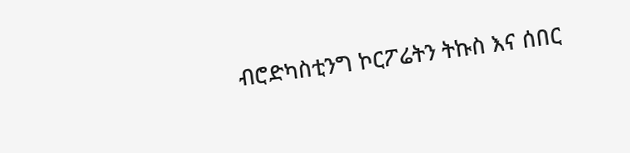ብሮድካስቲንግ ኮርፖሬትን ትኩስ እና ሰበር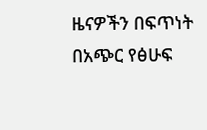ዜናዎችን በፍጥነት በአጭር የፅሁፍ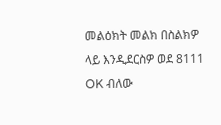መልዕክት መልክ በስልክዎ ላይ እንዲደርስዎ ወደ 8111 OK ብለው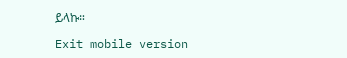ይላኩ።

Exit mobile version